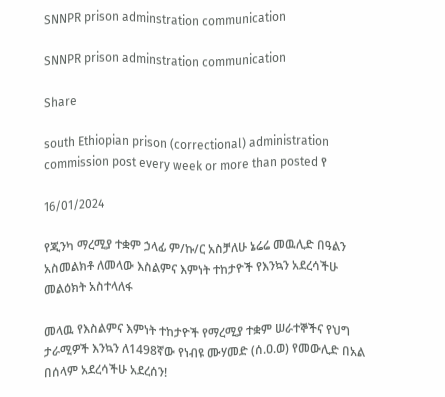SNNPR prison adminstration communication

SNNPR prison adminstration communication

Share

south Ethiopian prison (correctional) administration commission post every week or more than posted የ

16/01/2024

የጂንካ ማረሚያ ተቋም ኃላፊ ም/ኩ/ር አስቻለሁ ኔሬሬ መዉሊድ በዓልን አስመልክቶ ለመላው እስልምና እምነት ተከታዮች የእንኳን አደረሳችሁ መልዕክት አስተላለፋ

መላዉ የእስልምና እምነት ተከታዮች የማረሚያ ተቋም ሠራተኞችና የህግ ታራሚዎች እንኳን ለ1498ኛው የነብዩ ሙሃመድ (ሰ.ዐ.ወ) የመውሊድ በአል በሰላም አደረሳችሁ አደረሰን!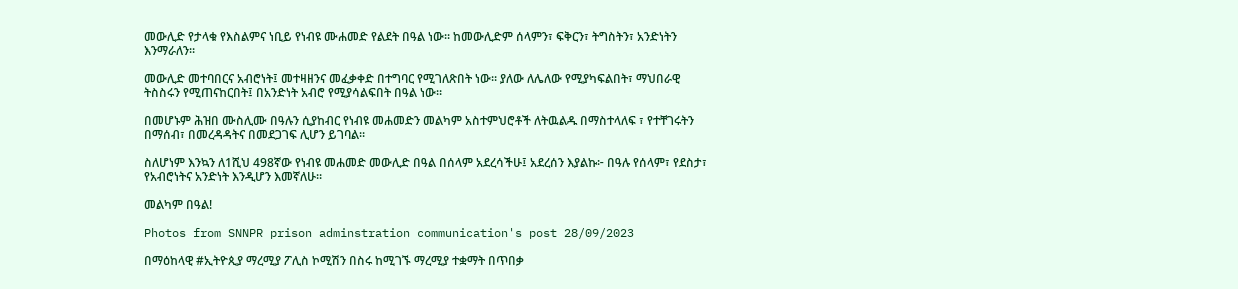መውሊድ የታላቁ የእስልምና ነቢይ የነብዩ ሙሐመድ የልደት በዓል ነው፡፡ ከመውሊድም ሰላምን፣ ፍቅርን፣ ትግስትን፣ አንድነትን እንማራለን።

መውሊድ መተባበርና አብሮነት፤ መተዛዘንና መፈቃቀድ በተግባር የሚገለጽበት ነው። ያለው ለሌለው የሚያካፍልበት፣ ማህበራዊ ትስስሩን የሚጠናከርበት፤ በአንድነት አብሮ የሚያሳልፍበት በዓል ነው።

በመሆኑም ሕዝበ ሙስሊሙ በዓሉን ሲያከብር የነብዩ መሐመድን መልካም አስተምህሮቶች ለትዉልዱ በማስተላለፍ ፣ የተቸገሩትን በማሰብ፣ በመረዳዳትና በመደጋገፍ ሊሆን ይገባል።

ስለሆነም እንኳን ለ1ሺህ 498ኛው የነብዩ መሐመድ መውሊድ በዓል በሰላም አደረሳችሁ፤ አደረሰን እያልኩ፦ በዓሉ የሰላም፣ የደስታ፣ የአብሮነትና አንድነት እንዲሆን እመኛለሁ።

መልካም በዓል!

Photos from SNNPR prison adminstration communication's post 28/09/2023

በማዕከላዊ #ኢትዮጲያ ማረሚያ ፖሊስ ኮሚሽን በስሩ ከሚገኙ ማረሚያ ተቋማት በጥበቃ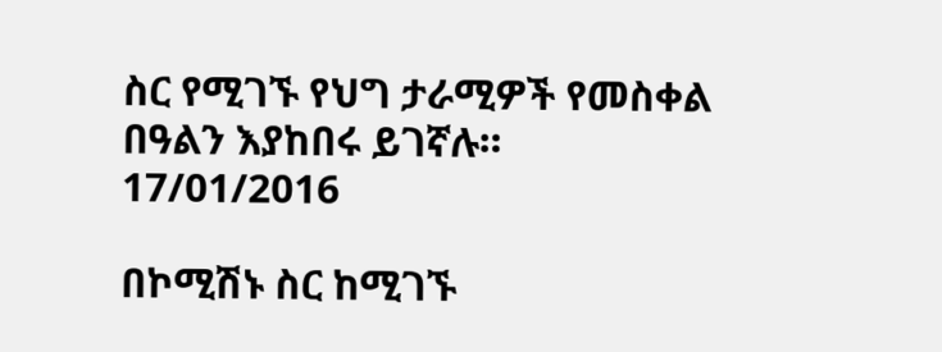ስር የሚገኙ የህግ ታራሚዎች የመስቀል በዓልን እያከበሩ ይገኛሉ።
17/01/2016

በኮሚሽኑ ስር ከሚገኙ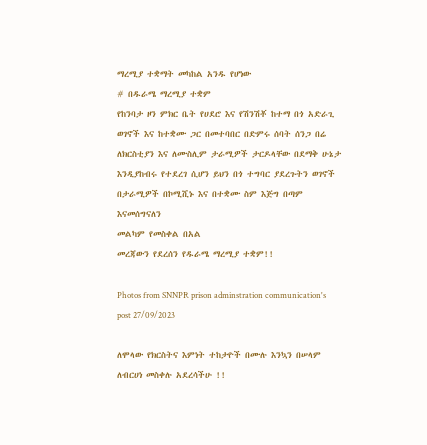ማረሚያ ተቋማት መካከል አንዱ የሆነው
# በዱራሜ ማረሚያ ተቋም
የከንባታ ዞን ምክር ቤት የሀደሮ እና የሽንሽቾ ከተማ በጎ አድራጊ ወገኖች እና ከተቋሙ ጋር በመተባበር በድምሩ ሰባት ሰንጋ በሬ ለክርስቲያን እና ለሙስሊም ታራሚዎች ታርዶላቸው በደማቅ ሁኔታ እንዲያከብሩ የተደረገ ሲሆን ይህን በጎ ተግባር ያደረጉትን ወገኖች በታራሚዎች በኮሚሺኑ እና በተቋሙ ስም እጅግ በጣም እናመሰግናለን
መልካም የመስቀል በአል
መረጃውን የደረሰን የዱራሜ ማረሚያ ተቋም!!

Photos from SNNPR prison adminstration communication's post 27/09/2023

ለሞላው የክርስትና እምነት ተከታዮች በሙሉ እንኳን በሠላም ለብርሀነ መስቀሉ አደረሳችሁ !!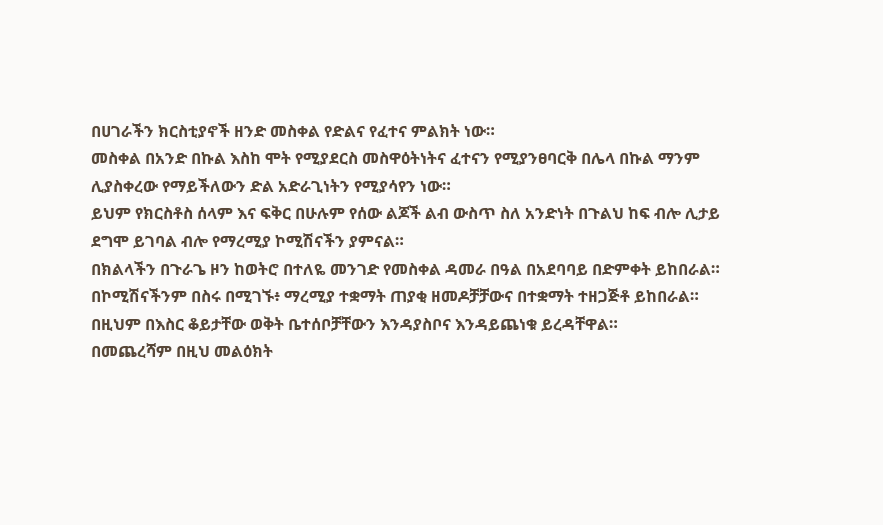በሀገራችን ክርስቲያኖች ዘንድ መስቀል የድልና የፈተና ምልክት ነው።
መስቀል በአንድ በኩል እስከ ሞት የሚያደርስ መስዋዕትነትና ፈተናን የሚያንፀባርቅ በሌላ በኩል ማንም ሊያስቀረው የማይችለውን ድል አድራጊነትን የሚያሳየን ነው።
ይህም የክርስቶስ ሰላም እና ፍቅር በሁሉም የሰው ልጆች ልብ ውስጥ ስለ አንድነት በጉልህ ከፍ ብሎ ሊታይ ደግሞ ይገባል ብሎ የማረሚያ ኮሚሽናችን ያምናል።
በክልላችን በጉራጌ ዞን ከወትሮ በተለዬ መንገድ የመስቀል ዳመራ በዓል በአደባባይ በድምቀት ይከበራል።
በኮሚሽናችንም በስሩ በሚገኙ፥ ማረሚያ ተቋማት ጠያቂ ዘመዶቻቻውና በተቋማት ተዘጋጅቶ ይከበራል።
በዚህም በእስር ቆይታቸው ወቅት ቤተሰቦቻቸውን እንዳያስቦና እንዳይጨነቁ ይረዳቸዋል።
በመጨረሻም በዚህ መልዕክት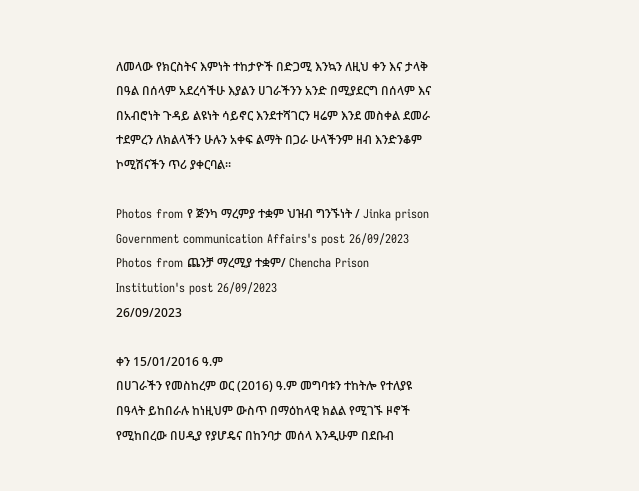ለመላው የክርስትና እምነት ተከታዮች በድጋሚ እንኳን ለዚህ ቀን እና ታላቅ በዓል በሰላም አደረሳችሁ እያልን ሀገራችንን አንድ በሚያደርግ በሰላም እና በአብሮነት ጉዳይ ልዩነት ሳይኖር እንደተሻገርን ዛሬም እንደ መስቀል ደመራ ተደምረን ለክልላችን ሁሉን አቀፍ ልማት በጋራ ሁላችንም ዘብ እንድንቆም ኮሚሽናችን ጥሪ ያቀርባል።

Photos from የ ጅንካ ማረምያ ተቋም ህዝብ ግንኙነት / Jinka prison Government communication Affairs's post 26/09/2023
Photos from ጨንቻ ማረሚያ ተቋም/ Chencha Prison Institution's post 26/09/2023
26/09/2023

ቀን 15/01/2016 ዓ.ም
በሀገራችን የመስከረም ወር (2016) ዓ.ም መግባቱን ተከትሎ የተለያዩ በዓላት ይከበራሉ ከነዚህም ውስጥ በማዕከላዊ ክልል የሚገኙ ዞኖች የሚከበረው በሀዲያ የያሆዴና በከንባታ መሰላ እንዲሁም በደቡብ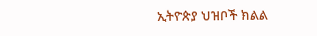ኢትዮጵያ ህዝቦች ክልል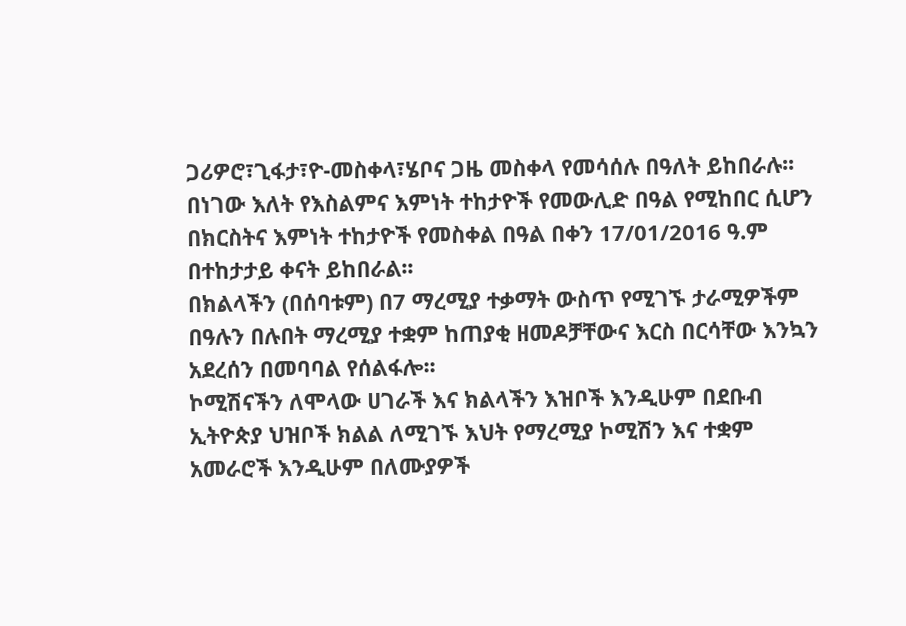ጋሪዎሮ፣ጊፋታ፣ዮ-መስቀላ፣ሄቦና ጋዜ መስቀላ የመሳሰሉ በዓለት ይከበራሉ፡፡
በነገው እለት የእስልምና እምነት ተከታዮች የመውሊድ በዓል የሚከበር ሲሆን በክርስትና እምነት ተከታዮች የመስቀል በዓል በቀን 17/01/2016 ዓ.ም በተከታታይ ቀናት ይከበራል፡፡
በክልላችን (በሰባቱም) በ7 ማረሚያ ተቃማት ውስጥ የሚገኙ ታራሚዎችም በዓሉን በሉበት ማረሚያ ተቋም ከጠያቂ ዘመዶቻቸውና እርስ በርሳቸው እንኳን አደረሰን በመባባል የሰልፋሎ፡፡
ኮሚሽናችን ለሞላው ሀገራች እና ክልላችን እዝቦች እንዲሁም በደቡብ ኢትዮጵያ ህዝቦች ክልል ለሚገኙ እህት የማረሚያ ኮሚሽን እና ተቋም አመራሮች እንዲሁም በለሙያዎች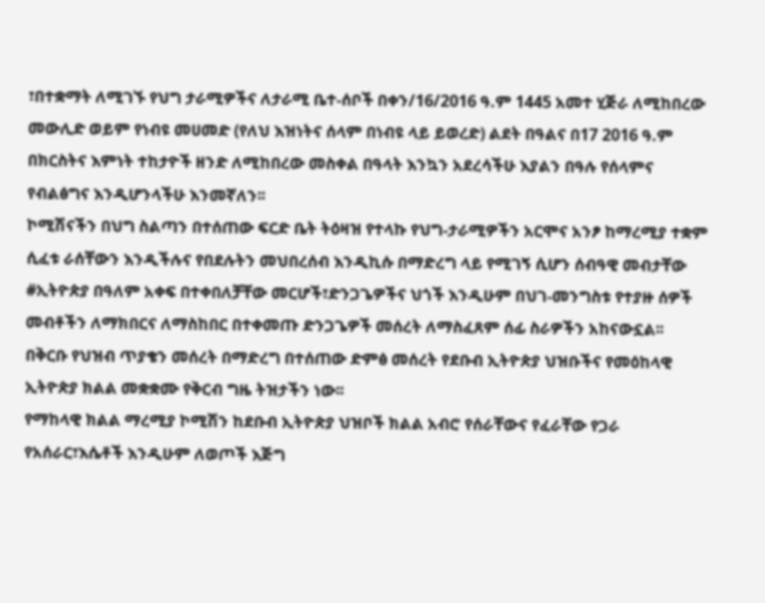፣በተቋማት ለሚገኙ የህግ ታራሚዎችና ለታራሚ ቤተ-ሰቦች በቀን/16/2016 ዓ.ም 1445 አመተ ሂጅራ ለሚከበረው መውሊድ ወይም የነብዩ መሀመድ (የለህ እዝነትና ሰላም በነብዩ ላይ ይወረድ) ልደት በዓልና በ17 2016 ዓ.ም በክርስትና እምነት ተከታዮች ዘንድ ለሚከበረው መስቀል በዓላት እንኳን አደረሳችሁ እያልን በዓሉ የሰላምና የብልፅግና እንዲሆንላችሁ እንመኛለን፡፡
ኮሚሽናችን በህግ ስልጣን በተሰጠው ፍርድ ቤት ትዕዛዝ የተላኩ የህግ-ታራሚዎችን አርሞና አንፆ ከማረሚያ ተቋም ሲፈቱ ራሰቸውን እንዲችሉና የበደሉትን መህበረሰብ እንዲኪሱ በማድረግ ላይ የሚገኝ ሲሆን ሰብዓዊ መብታቸው #ኢትዮጵያ በዓለም አቀፍ በተቀበለቻቸው መርሆች፣ድንጋጌዎችና ህጎች እንዲሁም በህገ-መንግስቱ የተያዙ ሰዎች መብቶችን ለማክበርና ለማስከበር በተቀመጡ ድንጋጌዎች መሰረት ለማስፈጸም ሰፊ ስራዎችን አከናውኗል፡፡
በቅርቡ የህዝብ ጥያቄን መሰረት በማድረግ በተሰጠው ድምፅ መሰረት የደቡብ ኢትዮጵያ ህዝቡችና የመዕከላዊ ኢትዮጵያ ክልል መቋቋሙ የቅርብ ግዜ ትዝታችን ነው፡፡
የማከላዊ ክልል ማረሚያ ኮሚሽን ከደቡብ ኢትዮጵያ ህዝቦች ክልል አብሮ የሰራቸውና የፈራቸው የጋራ የአሰራር፣እሴቶች እንዲሁም ለወጦች እጅግ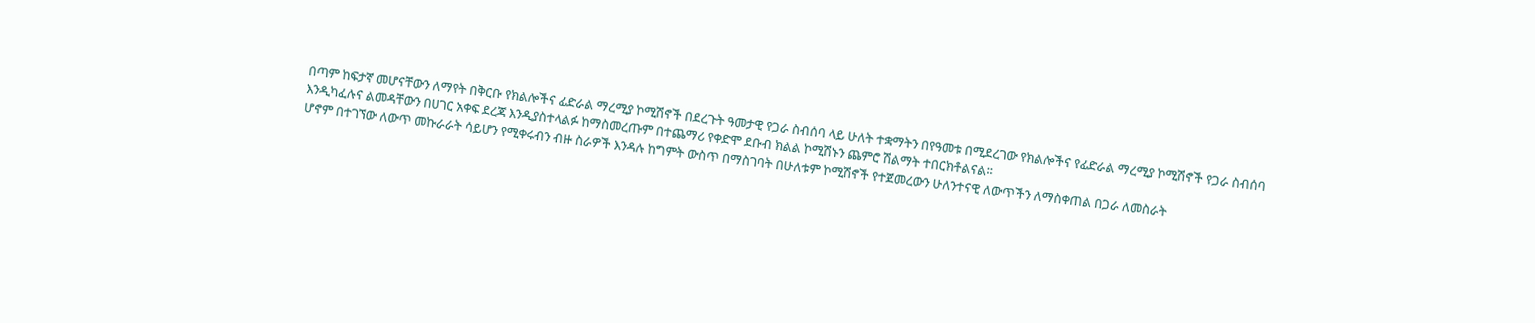በጣም ከፍታኛ መሆናቸውን ለማየት በቅርቡ የክልሎችና ፊድራል ማረሚያ ኮሚሽኖች በደረጉት ዓመታዊ የጋራ ስብሰባ ላይ ሁለት ተቋማትን በየዓመቱ በሚደረገው የክልሎችና የፊድራል ማረሚያ ኮሚሽኖች የጋራ ስብሰባ እንዲካፈሉና ልመዳቸውን በሀገር አቀፍ ደረጃ እንዲያስተላልፉ ከማስመረጡም በተጨማሪ የቀድሞ ደቡብ ክልል ኮሚሽኑን ጨምሮ ሽልማት ተበርክቶልናል፡፡
ሆኖም በተገኘው ለውጥ መኩራራት ሳይሆን የሚቀሩብን ብዙ ስራዎች እንዳሉ ከግምት ውስጥ በማስገባት በሁለቱም ኮሚሽኖች የተጀመረውን ሁለንተናዊ ለውጥችን ለማስቀጠል በጋራ ለመስራት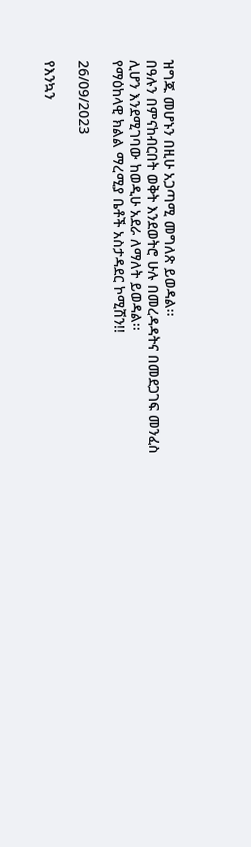ዝግጁ መሆኑን በዚሁ አጋጣሚ መግለጽ ይወዳል፡፡
በዓሉን በምናከብርበት ወቅት እንደወትሮ ሁሉ በመረዳዳትና በመደጋገፍ መንፈስ ሊሆን እንደሚገባው ከወዲሁ አደራ ለማለት ይወዳል፡፡
የማዕከላዊ ክልል ማረሚያ ቤቶች አስታዳደር ኮሚሽን!!

26/09/2023

የእንኳን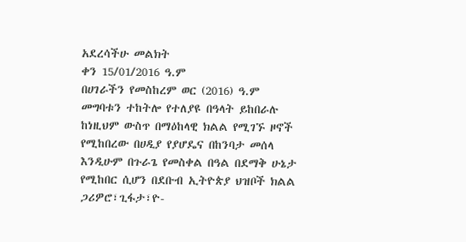አደረሳችሁ መልክት
ቀን 15/01/2016 ዓ.ም
በሀገራችን የመስከረም ወር (2016) ዓ.ም መግባቱን ተከትሎ የተለያዩ በዓላት ይከበራሉ ከነዚህም ውስጥ በማዕከላዊ ክልል የሚገኙ ዞኖች የሚከበረው በሀዲያ የያሆዴና በከንባታ መሰላ እንዲሁም በጉራጌ የመስቀል በዓል በደማቅ ሁኔታ የሚከበር ሲሆን በደቡብ ኢትዮጵያ ህዝቦች ክልል ጋሪዎሮ፣ጊፋታ፣ዮ-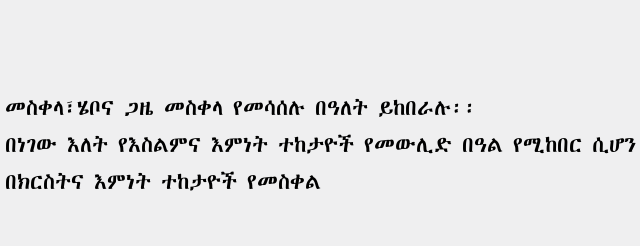መስቀላ፣ሄቦና ጋዜ መስቀላ የመሳሰሉ በዓለት ይከበራሉ፡፡
በነገው እለት የእስልምና እምነት ተከታዮች የመውሊድ በዓል የሚከበር ሲሆን በክርስትና እምነት ተከታዮች የመስቀል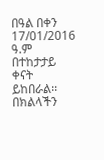በዓል በቀን 17/01/2016 ዓ.ም በተከታታይ ቀናት ይከበራል፡፡
በክልላችን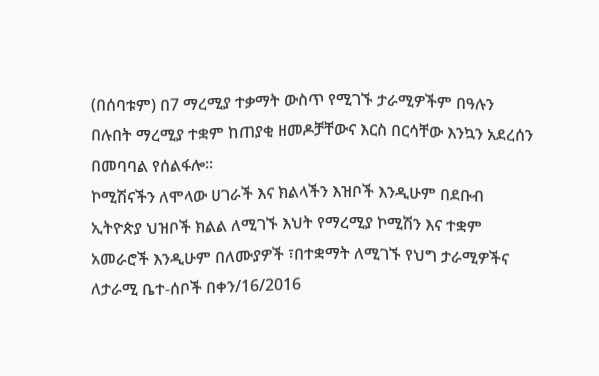(በሰባቱም) በ7 ማረሚያ ተቃማት ውስጥ የሚገኙ ታራሚዎችም በዓሉን በሉበት ማረሚያ ተቋም ከጠያቂ ዘመዶቻቸውና እርስ በርሳቸው እንኳን አደረሰን በመባባል የሰልፋሎ፡፡
ኮሚሽናችን ለሞላው ሀገራች እና ክልላችን እዝቦች እንዲሁም በደቡብ ኢትዮጵያ ህዝቦች ክልል ለሚገኙ እህት የማረሚያ ኮሚሽን እና ተቋም አመራሮች እንዲሁም በለሙያዎች ፣በተቋማት ለሚገኙ የህግ ታራሚዎችና ለታራሚ ቤተ-ሰቦች በቀን/16/2016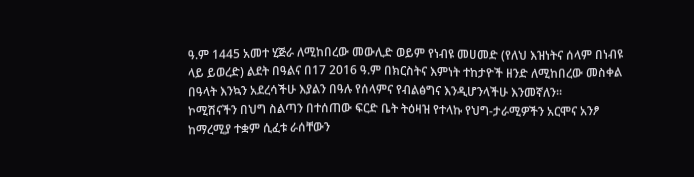ዓ.ም 1445 አመተ ሂጅራ ለሚከበረው መውሊድ ወይም የነብዩ መሀመድ (የለህ እዝነትና ሰላም በነብዩ ላይ ይወረድ) ልደት በዓልና በ17 2016 ዓ.ም በክርስትና እምነት ተከታዮች ዘንድ ለሚከበረው መስቀል በዓላት እንኳን አደረሳችሁ እያልን በዓሉ የሰላምና የብልፅግና እንዲሆንላችሁ እንመኛለን፡፡
ኮሚሽናችን በህግ ስልጣን በተሰጠው ፍርድ ቤት ትዕዛዝ የተላኩ የህግ-ታራሚዎችን አርሞና አንፆ ከማረሚያ ተቋም ሲፈቱ ራሰቸውን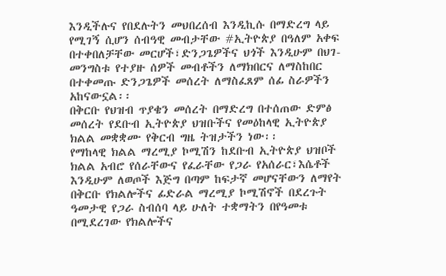እንዲችሉና የበደሉትን መህበረሰብ እንዲኪሱ በማድረግ ላይ የሚገኝ ሲሆን ሰብዓዊ መብታቸው #ኢትዮጵያ በዓለም አቀፍ በተቀበለቻቸው መርሆች፣ድንጋጌዎችና ህጎች እንዲሁም በህገ-መንግስቱ የተያዙ ሰዎች መብቶችን ለማክበርና ለማስከበር በተቀመጡ ድንጋጌዎች መሰረት ለማስፈጸም ሰፊ ስራዎችን አከናውኗል፡፡
በቅርቡ የህዝብ ጥያቄን መሰረት በማድረግ በተሰጠው ድምፅ መሰረት የደቡብ ኢትዮጵያ ህዝቡችና የመዕከላዊ ኢትዮጵያ ክልል መቋቋሙ የቅርብ ግዜ ትዝታችን ነው፡፡
የማከላዊ ክልል ማረሚያ ኮሚሽን ከደቡብ ኢትዮጵያ ህዝቦች ክልል አብሮ የሰራቸውና የፈራቸው የጋራ የአሰራር፣እሴቶች እንዲሁም ለወጦች እጅግ በጣም ከፍታኛ መሆናቸውን ለማየት በቅርቡ የክልሎችና ፊድራል ማረሚያ ኮሚሽኖች በደረጉት ዓመታዊ የጋራ ስብሰባ ላይ ሁለት ተቋማትን በየዓመቱ በሚደረገው የክልሎችና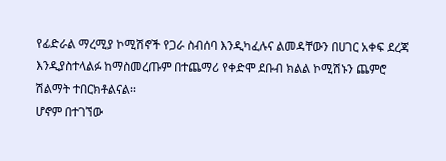የፊድራል ማረሚያ ኮሚሽኖች የጋራ ስብሰባ እንዲካፈሉና ልመዳቸውን በሀገር አቀፍ ደረጃ እንዲያስተላልፉ ከማስመረጡም በተጨማሪ የቀድሞ ደቡብ ክልል ኮሚሽኑን ጨምሮ ሽልማት ተበርክቶልናል፡፡
ሆኖም በተገኘው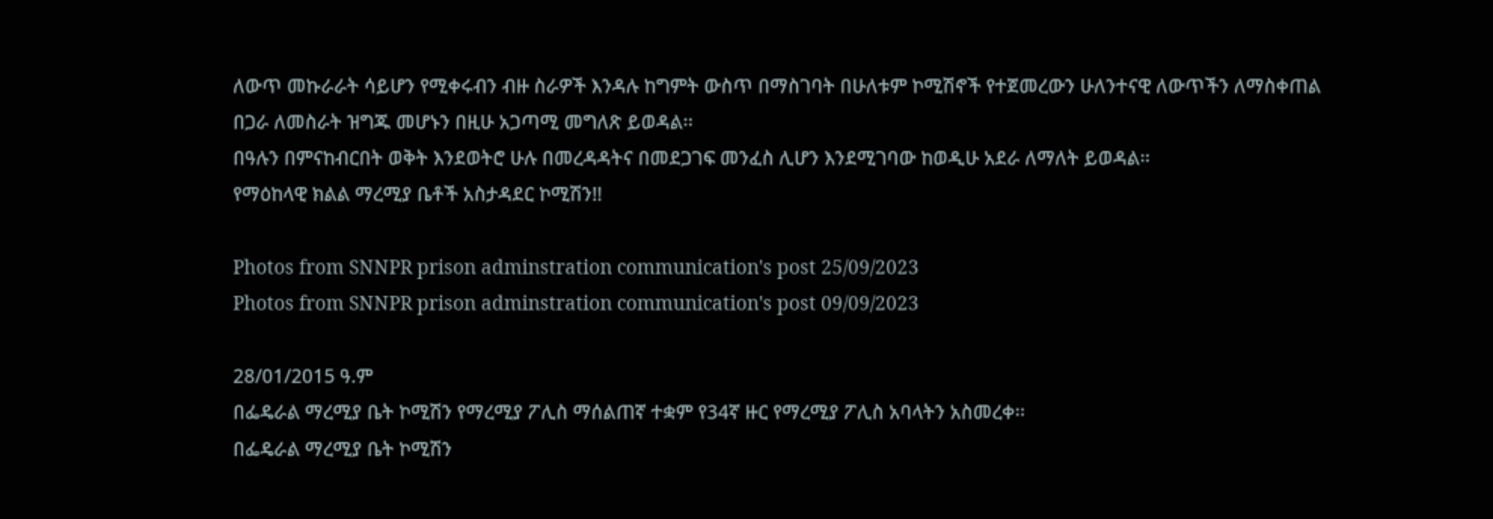ለውጥ መኩራራት ሳይሆን የሚቀሩብን ብዙ ስራዎች እንዳሉ ከግምት ውስጥ በማስገባት በሁለቱም ኮሚሽኖች የተጀመረውን ሁለንተናዊ ለውጥችን ለማስቀጠል በጋራ ለመስራት ዝግጁ መሆኑን በዚሁ አጋጣሚ መግለጽ ይወዳል፡፡
በዓሉን በምናከብርበት ወቅት እንደወትሮ ሁሉ በመረዳዳትና በመደጋገፍ መንፈስ ሊሆን እንደሚገባው ከወዲሁ አደራ ለማለት ይወዳል፡፡
የማዕከላዊ ክልል ማረሚያ ቤቶች አስታዳደር ኮሚሽን!!

Photos from SNNPR prison adminstration communication's post 25/09/2023
Photos from SNNPR prison adminstration communication's post 09/09/2023

28/01/2015 ዓ.ም
በፌዴራል ማረሚያ ቤት ኮሚሽን የማረሚያ ፖሊስ ማሰልጠኛ ተቋም የ34ኛ ዙር የማረሚያ ፖሊስ አባላትን አስመረቀ፡፡
በፌዴራል ማረሚያ ቤት ኮሚሽን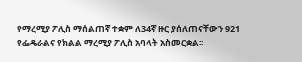የማረሚያ ፖሊስ ማሰልጠኛ ተቋም ለ34ኛ ዙር ያሰለጠናቸውን 921 የፌዴራልና የክልል ማረሚያ ፖሊስ አባላት አስመርቋል፡፡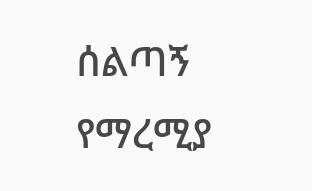ሰልጣኝ የማረሚያ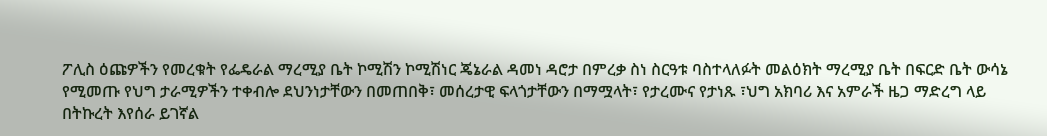ፖሊስ ዕጩዎችን የመረቁት የፌዴራል ማረሚያ ቤት ኮሚሽን ኮሚሽነር ጄኔራል ዳመነ ዳሮታ በምረቃ ስነ ስርዓቱ ባስተላለፉት መልዕክት ማረሚያ ቤት በፍርድ ቤት ውሳኔ የሚመጡ የህግ ታራሚዎችን ተቀብሎ ደህንነታቸውን በመጠበቅ፣ መሰረታዊ ፍላጎታቸውን በማሟላት፣ የታረሙና የታነጹ ፣ህግ አክባሪ እና አምራች ዜጋ ማድረግ ላይ በትኩረት እየሰራ ይገኛል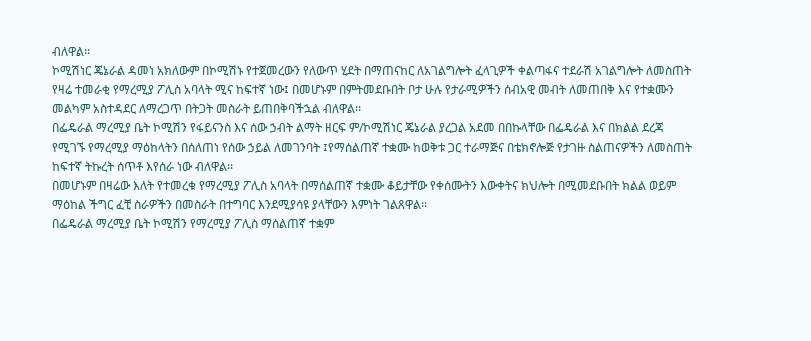ብለዋል፡፡
ኮሚሽነር ጄኔራል ዳመነ አክለውም በኮሚሽኑ የተጀመረውን የለውጥ ሂደት በማጠናከር ለአገልግሎት ፈላጊዎች ቀልጣፋና ተደራሽ አገልግሎት ለመስጠት የዛሬ ተመራቂ የማረሚያ ፖሊስ አባላት ሚና ከፍተኛ ነው፤ በመሆኑም በምትመደቡበት ቦታ ሁሉ የታራሚዎችን ሰብአዊ መብት ለመጠበቅ እና የተቋሙን መልካም አስተዳደር ለማረጋጥ በትጋት መስራት ይጠበቅባችኋል ብለዋል፡፡
በፌዴራል ማረሚያ ቤት ኮሚሽን የፋይናንስ እና ሰው ኃብት ልማት ዘርፍ ም/ኮሚሽነር ጄኔራል ያረጋል አደመ በበኩላቸው በፌዴራል እና በክልል ደረጃ የሚገኙ የማረሚያ ማዕከላትን በሰለጠነ የሰው ኃይል ለመገንባት ፤የማሰልጠኛ ተቋሙ ከወቅቱ ጋር ተራማጅና በቴክኖሎጅ የታገዙ ስልጠናዎችን ለመስጠት ከፍተኛ ትኩረት ሰጥቶ እየሰራ ነው ብለዋል፡፡
በመሆኑም በዛሬው እለት የተመረቁ የማረሚያ ፖሊስ አባላት በማሰልጠኛ ተቋሙ ቆይታቸው የቀሰሙትን እውቀትና ክህሎት በሚመደቡበት ክልል ወይም ማዕከል ችግር ፈቺ ስራዎችን በመስራት በተግባር እንደሚያሳዩ ያላቸውን እምነት ገልጸዋል፡፡
በፌዴራል ማረሚያ ቤት ኮሚሽን የማረሚያ ፖሊስ ማሰልጠኛ ተቋም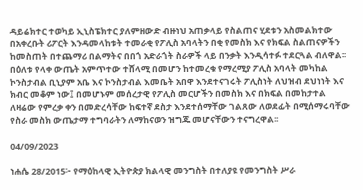ዳይሬክተር ተወካይ ኢኒስፔክተር ያለምዘውድ ብዙነህ አጠቃላይ የስልጠና ሂደቱን አስመልክተው በአቀረቡት ሪፖርት እንዳመላከቱት ተመራቂ የፖሊስ አባላትን በቂ የመስክ እና የክፍል ስልጠናዎችን ከመስጠት በተጨማሪ በልማትና በበጎ አድራጎት ስራዎች ላይ በንቃት እንዲሳተፉ ተደርጓል ብለዋል፡፡
በዕለቱ የላቀ ውጤት አምጥተው ተሸላሚ በመሆን ከተመረቁ የማረሚያ ፖሊስ አባላት መካከል ኮንስታብል ቢኒያም አቤ እና ኮንስታብል እመቤት አበዋ እንደተናገሩት ፖሊስነት ለህዝብ ደህነነት እና ክብር መቆም ነው፤ በመሆኑም መሰረታዊ የፖሊስ መርሆችን በመስክ እና በክፍል በመከታተል ለዛሬው የምረቃ ቀን በመድረሳቸው ከፍተኛ ደስታ እንደተሰማቸው ገልጸው ለወደፊት በሚሰማሩባቸው የስራ መስክ ውጤታማ ተግባራትን ለማከናወን ዝግጁ መሆናቸውን ተናግረዋል፡፡

04/09/2023

ነሐሴ 28/2015፦ የማዕከላዊ ኢትዮጵያ ክልላዊ መንግስት በተለያዩ የመንግስት ሥራ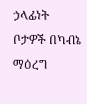ኃላፊነት ቦታዎች በካብኔ ማዕረግ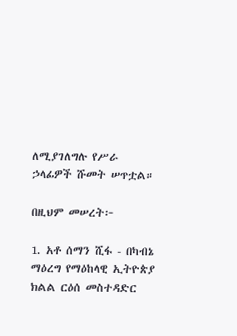ለሚያገለግሉ የሥራ ኃላፊዎች ሹመት ሠጥቷል።

በዚህም መሠረት፦

1. አቶ ሰማን ሺፋ - በካብኔ ማዕረግ የማዕከላዊ ኢትዮጵያ ክልል ርዕሰ መስተዳድር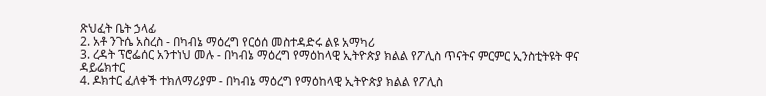ጽህፈት ቤት ኃላፊ
2. አቶ ንጉሴ አስረስ - በካብኔ ማዕረግ የርዕሰ መስተዳድሩ ልዩ አማካሪ
3. ረዳት ፕሮፌሰር አንተነህ መሉ - በካብኔ ማዕረግ የማዕከላዊ ኢትዮጵያ ክልል የፖሊስ ጥናትና ምርምር ኢንስቲትዩት ዋና ዳይሬክተር
4. ዶክተር ፈለቀች ተክለማሪያም - በካብኔ ማዕረግ የማዕከላዊ ኢትዮጵያ ክልል የፖሊስ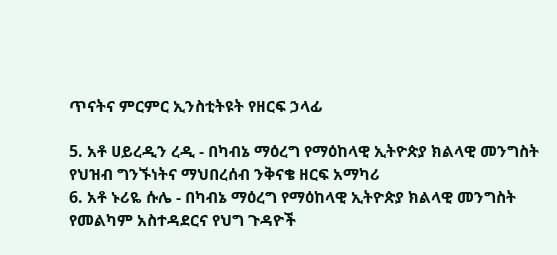ጥናትና ምርምር ኢንስቲትዩት የዘርፍ ኃላፊ

5. አቶ ሀይረዲን ረዲ - በካብኔ ማዕረግ የማዕከላዊ ኢትዮጵያ ክልላዊ መንግስት የህዝብ ግንኙነትና ማህበረሰብ ንቅናቄ ዘርፍ አማካሪ
6. አቶ ኑሪዬ ሱሌ - በካብኔ ማዕረግ የማዕከላዊ ኢትዮጵያ ክልላዊ መንግስት የመልካም አስተዳደርና የህግ ጉዳዮች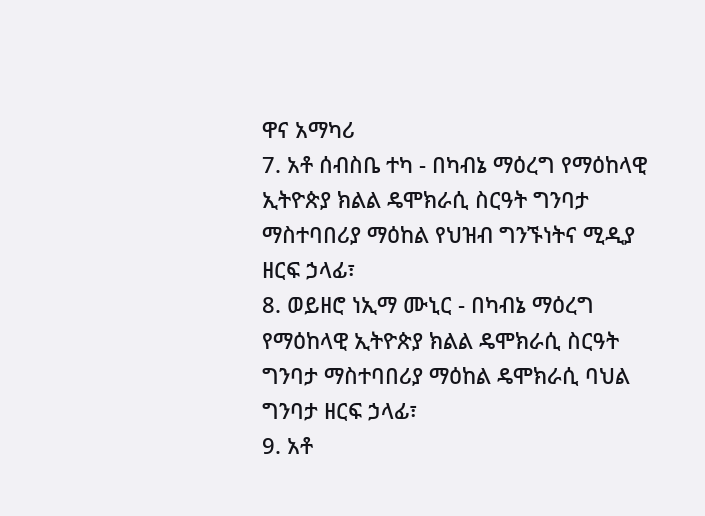ዋና አማካሪ
7. አቶ ሰብስቤ ተካ - በካብኔ ማዕረግ የማዕከላዊ ኢትዮጵያ ክልል ዴሞክራሲ ስርዓት ግንባታ ማስተባበሪያ ማዕከል የህዝብ ግንኙነትና ሚዲያ ዘርፍ ኃላፊ፣
8. ወይዘሮ ነኢማ ሙኒር - በካብኔ ማዕረግ የማዕከላዊ ኢትዮጵያ ክልል ዴሞክራሲ ስርዓት ግንባታ ማስተባበሪያ ማዕከል ዴሞክራሲ ባህል ግንባታ ዘርፍ ኃላፊ፣
9. አቶ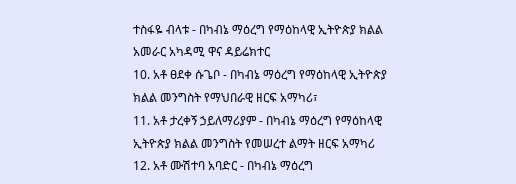ተስፋዬ ብላቱ - በካብኔ ማዕረግ የማዕከላዊ ኢትዮጵያ ክልል አመራር አካዳሚ ዋና ዳይሬክተር
10. አቶ ፀደቀ ሱጌቦ - በካብኔ ማዕረግ የማዕከላዊ ኢትዮጵያ ክልል መንግስት የማህበራዊ ዘርፍ አማካሪ፣
11. አቶ ታረቀኝ ኃይለማሪያም - በካብኔ ማዕረግ የማዕከላዊ ኢትዮጵያ ክልል መንግስት የመሠረተ ልማት ዘርፍ አማካሪ
12. አቶ ሙሽተባ አባድር - በካብኔ ማዕረግ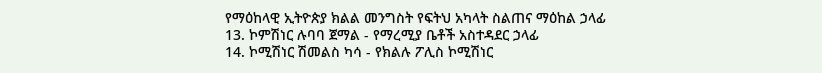የማዕከላዊ ኢትዮጵያ ክልል መንግስት የፍትህ አካላት ስልጠና ማዕከል ኃላፊ
13. ኮምሽነር ሉባባ ጀማል - የማረሚያ ቤቶች አስተዳደር ኃላፊ
14. ኮሚሽነር ሽመልስ ካሳ - የክልሉ ፖሊስ ኮሚሽነር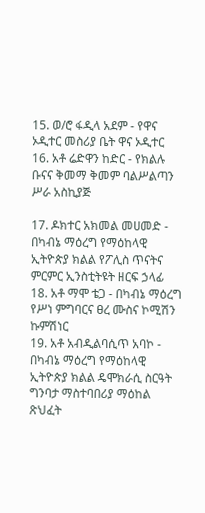15. ወ/ሮ ፋዲላ አደም - የዋና ኦዲተር መስሪያ ቤት ዋና ኦዲተር
16. አቶ ሬድዋን ከድር - የክልሉ ቡናና ቅመማ ቅመም ባልሥልጣን ሥራ አስኪያጅ

17. ዶክተር አክመል መሀመድ - በካብኔ ማዕረግ የማዕከላዊ ኢትዮጵያ ክልል የፖሊስ ጥናትና ምርምር ኢንስቲትዩት ዘርፍ ኃላፊ
18. አቶ ማሞ ቴጋ - በካብኔ ማዕረግ የሥነ ምግባርና ፀረ ሙስና ኮሚሽን ኩምሽነር
19. አቶ አብዲልባሲጥ አባኮ - በካብኔ ማዕረግ የማዕከላዊ ኢትዮጵያ ክልል ዴሞክራሲ ስርዓት ግንባታ ማስተባበሪያ ማዕከል ጽህፈት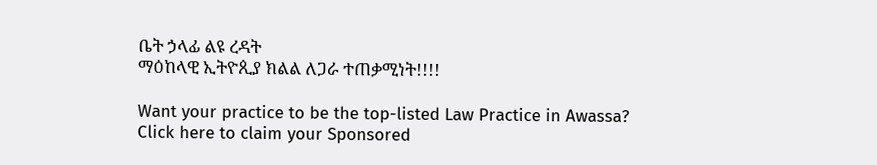ቤት ኃላፊ ልዩ ረዳት
ማዕከላዊ ኢትዮጲያ ክልል ለጋራ ተጠቃሚነት!!!!

Want your practice to be the top-listed Law Practice in Awassa?
Click here to claim your Sponsored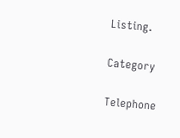Listing.

Category

Telephone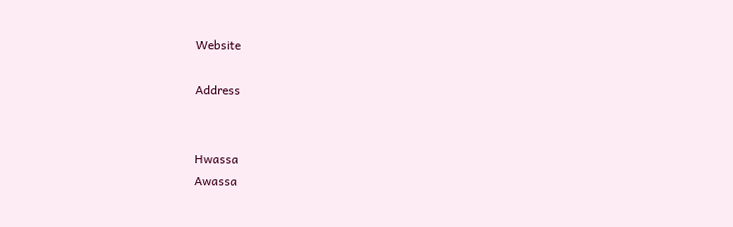Website

Address


Hwassa
Awassa